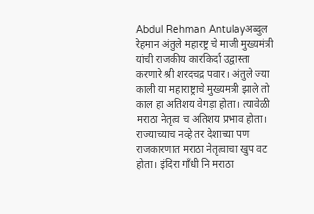Abdul Rehman Antulayअब्दुल रेहमान अंतुले महारष्ट्र चे माजी मुख्यमंत्री यांची राजकीय कारकिर्दा उद्वास्ता करणारे श्री शरदचद्र पवार। अंतुले ज्या काली या महाराष्ट्राचे मुख्यमत्री झाले तो काल हा अतिशय वेगड़ा होता। त्यावेळी मराठा नेतृत्व च अतिशय प्रभाव होता। राज्याच्याच नव्हे तर देशाच्या पण राजकारणात मराठा नेतृत्वाचा खुप वट होता। इंदिरा गाँधी नि मराठा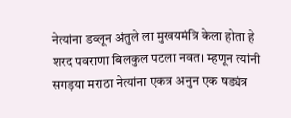नेत्यांना डव्लून अंतुले ला मुखयमंत्रि केला होता हे शरद पवराणा बिलकुल पटला नवत। म्हणून त्यांनी सगड़या मराठा नेत्यांना एकत्र अनुन एक षड्यंत्र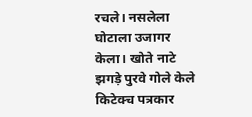रचले। नसलेला घोटाला उजागर केला। खोते नाटे झगड़े पुरवे गोले केले किटेक्च पत्रकार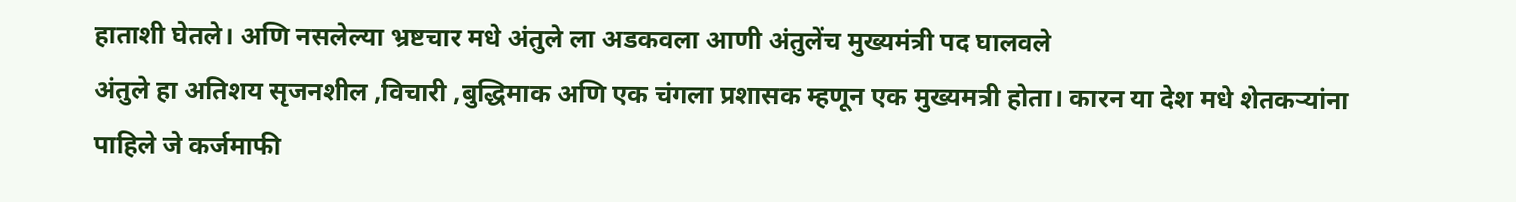हाताशी घेतले। अणि नसलेल्या भ्रष्टचार मधे अंतुले ला अडकवला आणी अंतुलेंच मुख्यमंत्री पद घालवले
अंतुले हा अतिशय सृजनशील ,विचारी ,बुद्धिमाक अणि एक चंगला प्रशासक म्हणून एक मुख्यमत्री होता। कारन या देश मधे शेतकऱ्यांना पाहिले जे कर्जमाफी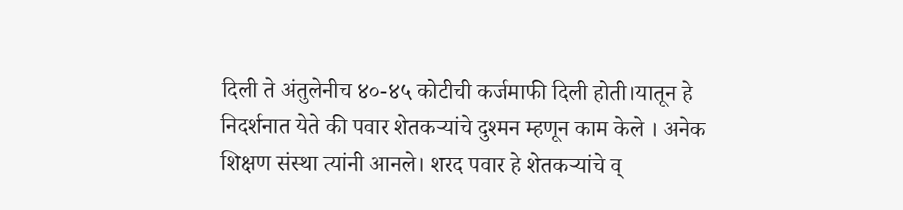दिली ते अंतुलेनीच ४०-४५ कोटीची कर्जमाफी दिली होती।यातून हे निदर्शनात येते की पवार शेतकऱ्यांचे दुश्मन म्हणून काम केले । अनेक शिक्षण संस्था त्यांनी आनले। शरद पवार हे शेतकऱ्यांचे व्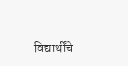विद्यार्थींचे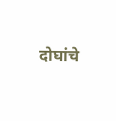दोघांचे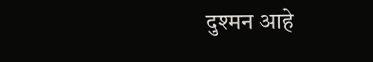दुश्मन आहे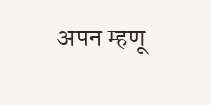अपन म्हणू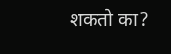शकतो का?